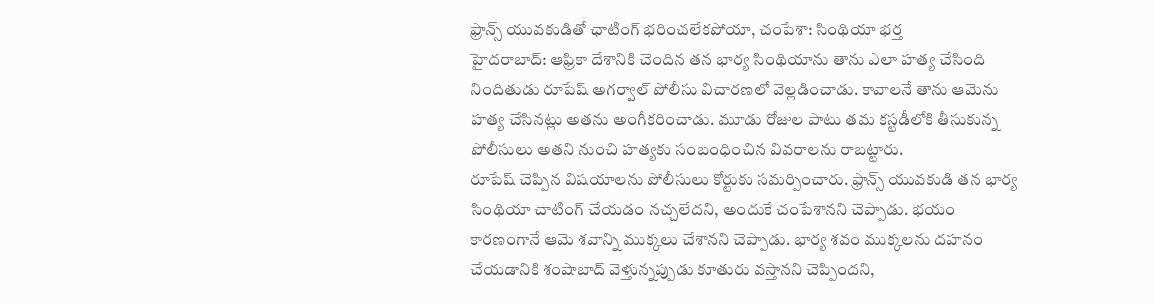ఫ్రాన్స్ యువకుడితో ఛాటింగ్ భరించలేకపోయా, చంపేశా: సింథియా భర్త
హైదరాబాద్: ఆఫ్రికా దేశానికి చెందిన తన భార్య సింథియాను తాను ఎలా హత్య చేసింది నిందితుడు రూపేష్ అగర్వాల్ పోలీసు విచారణలో వెల్లడించాడు. కావాలనే తాను ఆమెను హత్య చేసినట్లు అతను అంగీకరించాడు. మూడు రోజుల పాటు తమ కస్టడీలోకి తీసుకున్న పోలీసులు అతని నుంచి హత్యకు సంబంధించిన వివరాలను రాబట్టారు.
రూపేష్ చెప్పిన విషయాలను పోలీసులు కోర్టుకు సమర్పించారు. ఫ్రాన్స్ యువకుడి తన భార్య సింథియా చాటింగ్ చేయడం నచ్చలేదని, అందుకే చంపేశానని చెప్పాడు. భయం కారణంగానే ఆమె శవాన్ని ముక్కలు చేశానని చెప్పాడు. భార్య శవం ముక్కలను దహనం చేయడానికి శంషాబాద్ వెళ్తున్నప్పుడు కూతురు వస్తానని చెప్పిందని,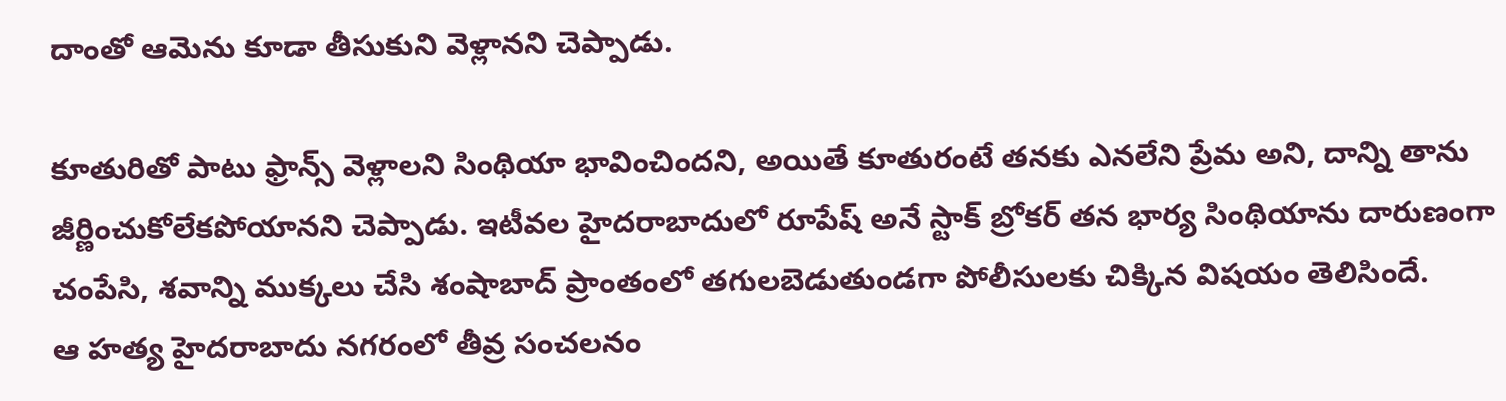దాంతో ఆమెను కూడా తీసుకుని వెళ్లానని చెప్పాడు.

కూతురితో పాటు ఫ్రాన్స్ వెళ్లాలని సింథియా భావించిందని, అయితే కూతురంటే తనకు ఎనలేని ప్రేమ అని, దాన్ని తాను జీర్ణించుకోలేకపోయానని చెప్పాడు. ఇటీవల హైదరాబాదులో రూపేష్ అనే స్టాక్ బ్రోకర్ తన భార్య సింథియాను దారుణంగా చంపేసి, శవాన్ని ముక్కలు చేసి శంషాబాద్ ప్రాంతంలో తగులబెడుతుండగా పోలీసులకు చిక్కిన విషయం తెలిసిందే.
ఆ హత్య హైదరాబాదు నగరంలో తీవ్ర సంచలనం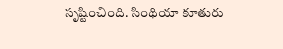సృష్టించింది. సింథియా కూతురు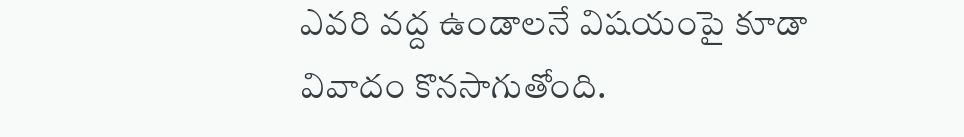ఎవరి వద్ద ఉండాలనే విషయంపై కూడా వివాదం కొనసాగుతోంది.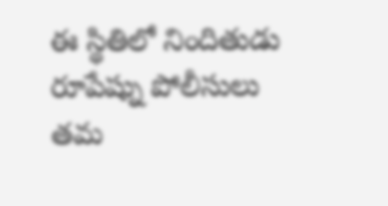ఈ స్థితిలో నిందితుడు రూపేష్ను పోలీసులు తమ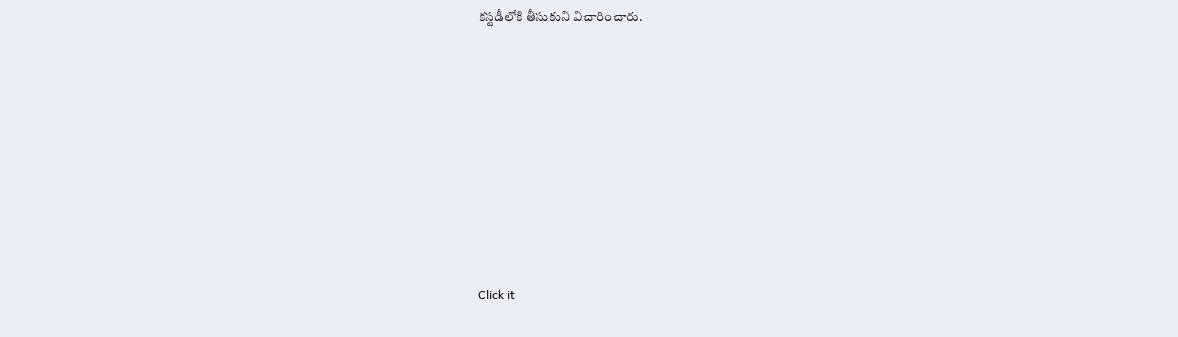కస్టడీలోకి తీసుకుని విచారించారు.












Click it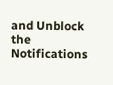and Unblock the Notifications